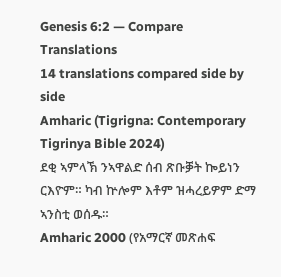Genesis 6:2 — Compare Translations
14 translations compared side by side
Amharic (Tigrigna: Contemporary Tigrinya Bible 2024)
ደቂ ኣምላኽ ንኣዋልድ ሰብ ጽቡቓት ኰይነን ርእዮም። ካብ ኵሎም እቶም ዝሓረይዎም ድማ ኣንስቲ ወሰዱ።
Amharic 2000 (የአማርኛ መጽሐፍ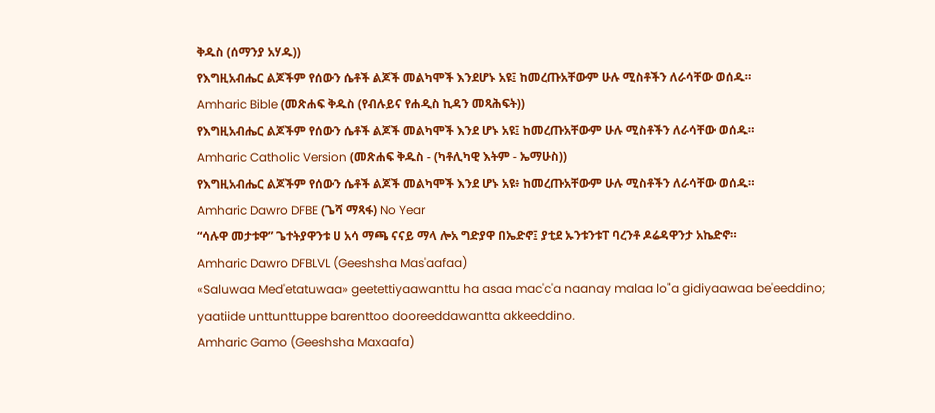ቅዱስ (ሰማንያ አሃዱ))
የእግዚአብሔር ልጆችም የሰውን ሴቶች ልጆች መልካሞች እንደሆኑ አዩ፤ ከመረጡአቸውም ሁሉ ሚስቶችን ለራሳቸው ወሰዱ።
Amharic Bible (መጽሐፍ ቅዱስ (የብሉይና የሐዲስ ኪዳን መጻሕፍት))
የእግዚአብሔር ልጆችም የሰውን ሴቶች ልጆች መልካሞች እንደ ሆኑ አዩ፤ ከመረጡአቸውም ሁሉ ሚስቶችን ለራሳቸው ወሰዱ።
Amharic Catholic Version (መጽሐፍ ቅዱስ - (ካቶሊካዊ እትም - ኤማሁስ))
የእግዚአብሔር ልጆችም የሰውን ሴቶች ልጆች መልካሞች እንደ ሆኑ አዩ፥ ከመረጡአቸውም ሁሉ ሚስቶችን ለራሳቸው ወሰዱ።
Amharic Dawro DFBE (ጌሻ ማጻፋ) No Year
“ሳሉዋ መታቱዋ” ጌተትያዋንቱ ሀ አሳ ማጫ ናናይ ማላ ሎአ ግድያዋ በኤድኖ፤ ያቲደ ኡንቱንቱፐ ባረንቶ ዶሬዳዋንታ አኬድኖ።
Amharic Dawro DFBLVL (Geeshsha Mas'aafaa)
«Saluwaa Med'etatuwaa» geetettiyaawanttu ha asaa mac'c'a naanay malaa lo"a gidiyaawaa be'eeddino; yaatiide unttunttuppe barenttoo dooreeddawantta akkeeddino.
Amharic Gamo (Geeshsha Maxaafa)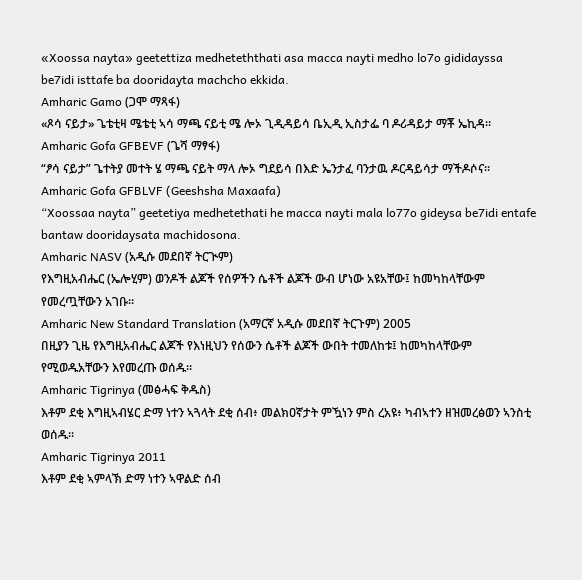«Xoossa nayta» geetettiza medheteththati asa macca nayti medho lo7o gididayssa be7idi isttafe ba dooridayta machcho ekkida.
Amharic Gamo (ጋሞ ማጻፋ)
«ጾሳ ናይታ» ጌቴቲዛ ሜቴቲ ኣሳ ማጫ ናይቲ ሜ ሎኦ ጊዲዳይሳ ቤኢዲ ኢስታፌ ባ ዶሪዳይታ ማቾ ኤኪዳ።
Amharic Gofa GFBEVF (ጌሻ ማፃፋ)
“ፆሳ ናይታ” ጌተትያ መተት ሄ ማጫ ናይት ማላ ሎኦ ግደይሳ በእድ ኤንታፈ ባንታዉ ዶርዳይሳታ ማችዶሶና።
Amharic Gofa GFBLVF (Geeshsha Maxaafa)
“Xoossaa nayta” geetetiya medhetethati he macca nayti mala lo77o gideysa be7idi entafe bantaw dooridaysata machidosona.
Amharic NASV (አዲሱ መደበኛ ትርጒም)
የእግዚአብሔር (ኤሎሂም) ወንዶች ልጆች የሰዎችን ሴቶች ልጆች ውብ ሆነው አዩአቸው፤ ከመካከላቸውም የመረጧቸውን አገቡ።
Amharic New Standard Translation (አማርኛ አዲሱ መደበኛ ትርጉም) 2005
በዚያን ጊዜ የእግዚአብሔር ልጆች የእነዚህን የሰውን ሴቶች ልጆች ውበት ተመለከቱ፤ ከመካከላቸውም የሚወዱአቸውን እየመረጡ ወሰዱ።
Amharic Tigrinya (መፅሓፍ ቅዱስ)
እቶም ደቂ እግዚኣብሄር ድማ ነተን ኣጓላት ደቂ ሰብ፥ መልክዐኛታት ምዃነን ምስ ረአዩ፥ ካብኣተን ዘዝመረፅወን ኣንስቲ ወሰዱ።
Amharic Tigrinya 2011
እቶም ደቂ ኣምላኽ ድማ ነተን ኣዋልድ ሰብ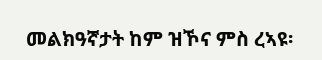መልክዓኛታት ከም ዝኾና ምስ ረኣዩ፡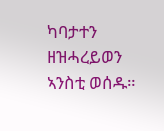ካባታተን ዘዝሓረይወን ኣንስቲ ወሰዱ።